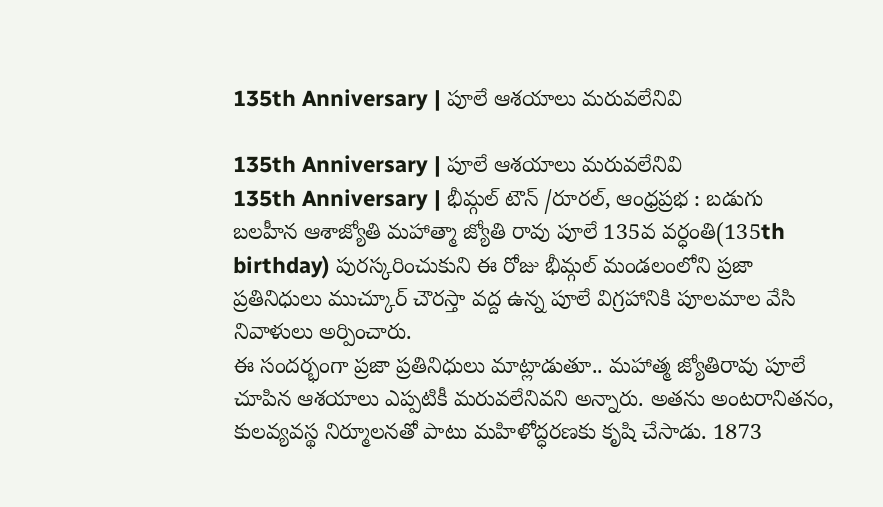135th Anniversary | పూలే ఆశయాలు మరువలేనివి

135th Anniversary | పూలే ఆశయాలు మరువలేనివి
135th Anniversary | భీమ్గల్ టౌన్ /రూరల్, ఆంధ్రప్రభ : బడుగు బలహీన ఆశాజ్యోతి మహాత్మా జ్యోతి రావు పూలే 135వ వర్ధంతి(135th birthday) పురస్కరించుకుని ఈ రోజు భీమ్గల్ మండలంలోని ప్రజా ప్రతినిధులు ముచ్కూర్ చౌరస్తా వద్ద ఉన్న పూలే విగ్రహానికి పూలమాల వేసి నివాళులు అర్పించారు.
ఈ సందర్భంగా ప్రజా ప్రతినిధులు మాట్లాడుతూ.. మహాత్మ జ్యోతిరావు పూలే చూపిన ఆశయాలు ఎప్పటికీ మరువలేనివని అన్నారు. అతను అంటరానితనం, కులవ్యవస్థ నిర్మూలనతో పాటు మహిళోద్ధరణకు కృషి చేసాడు. 1873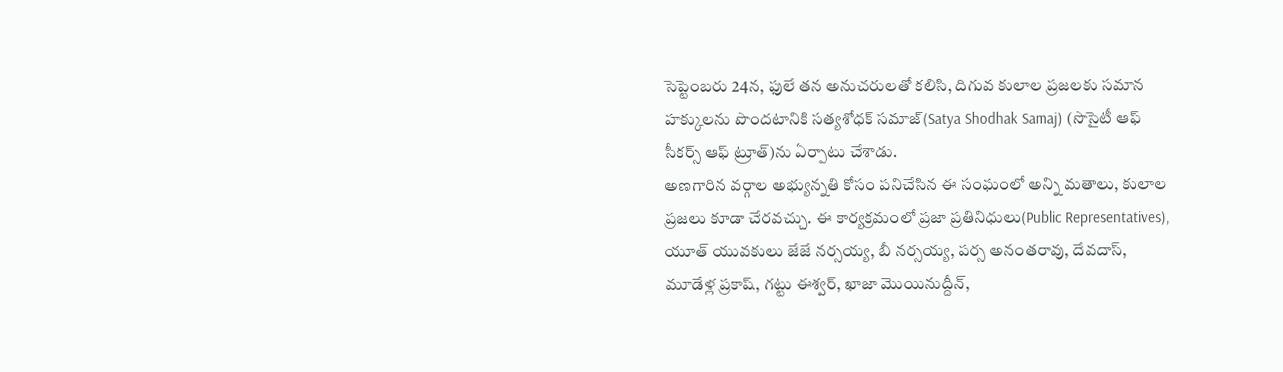సెప్టెంబరు 24న, ఫులే తన అనుచరులతో కలిసి, దిగువ కులాల ప్రజలకు సమాన హక్కులను పొందటానికి సత్యశోధక్ సమాజ్(Satya Shodhak Samaj) (సొసైటీ ఆఫ్ సీకర్స్ ఆఫ్ ట్రూత్)ను ఏర్పాటు చేశాడు.
అణగారిన వర్గాల అభ్యున్నతి కోసం పనిచేసిన ఈ సంఘంలో అన్ని మతాలు, కులాల ప్రజలు కూడా చేరవచ్చు. ఈ కార్యక్రమంలో ప్రజా ప్రతినిధులు(Public Representatives), యూత్ యువకులు జేజే నర్సయ్య, బీ నర్సయ్య, పర్స అనంతరావు, దేవదాస్, మూడేళ్ల ప్రకాష్, గట్టు ఈశ్వర్, ఖాజా మొయినుద్దీన్,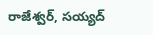రాజేశ్వర్, సయ్యద్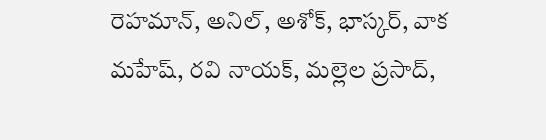రెహమాన్, అనిల్, అశోక్, భాస్కర్, వాక మహేష్, రవి నాయక్, మల్లెల ప్రసాద్,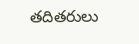తదితరులు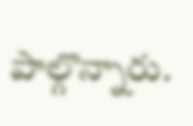పాల్గొన్నారు.